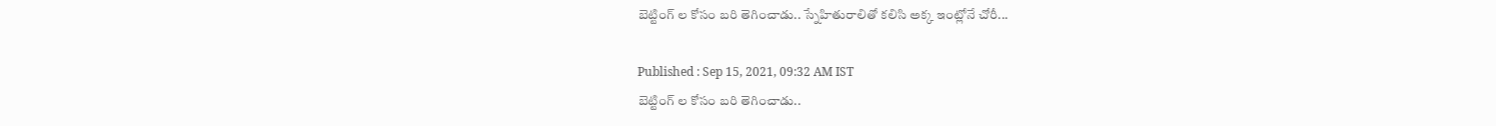బెట్టింగ్ ల కోసం బరి తెగించాడు.. స్నేహితురాలితో కలిసి అక్క ఇంట్లోనే చోరీ...

Published : Sep 15, 2021, 09:32 AM IST
బెట్టింగ్ ల కోసం బరి తెగించాడు..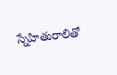స్నేహితురాలితో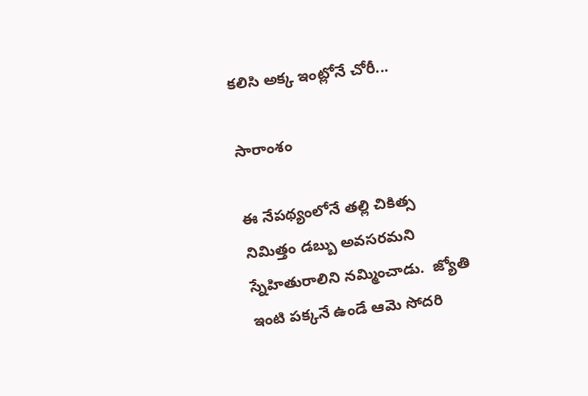కలిసి అక్క ఇంట్లోనే చోరీ...

సారాంశం

ఈ నేపథ్యంలోనే తల్లి చికిత్స నిమిత్తం డబ్బు అవసరమని స్నేహితురాలిని నమ్మించాడు.  జ్యోతి ఇంటి పక్కనే ఉండే ఆమె సోదరి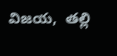విజయ,  తల్లి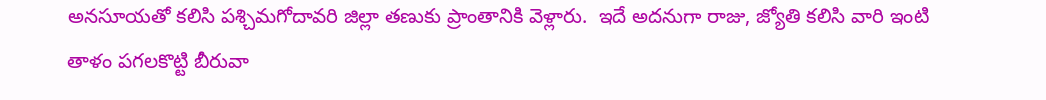అనసూయతో కలిసి పశ్చిమగోదావరి జిల్లా తణుకు ప్రాంతానికి వెళ్లారు.  ఇదే అదనుగా రాజు, జ్యోతి కలిసి వారి ఇంటి తాళం పగలకొట్టి బీరువా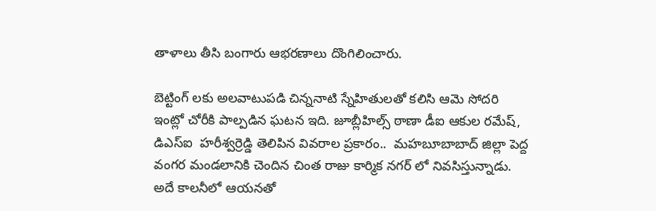తాళాలు తీసి బంగారు ఆభరణాలు దొంగిలించారు.

బెట్టింగ్ లకు అలవాటుపడి చిన్ననాటి స్నేహితులతో కలిసి ఆమె సోదరి ఇంట్లో చోరీకి పాల్పడిన ఘటన ఇది. జూబ్లీహిల్స్ ఠాణా డీఐ ఆకుల రమేష్, డిఎస్ఐ  హరీశ్వర్రెడ్డి తెలిపిన వివరాల ప్రకారం..  మహబూబాబాద్ జిల్లా పెద్ద వంగర మండలానికి చెందిన చింత రాజు కార్మిక నగర్ లో నివసిస్తున్నాడు. అదే కాలనీలో ఆయనతో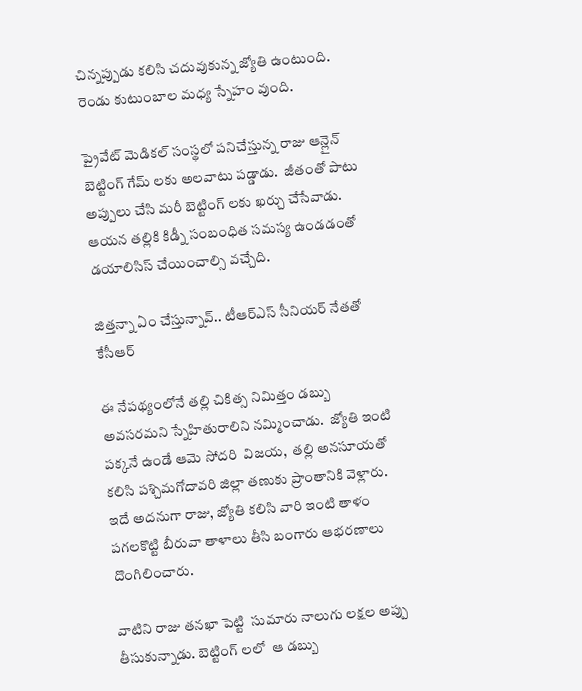చిన్నప్పుడు కలిసి చదువుకున్న జ్యోతి ఉంటుంది.
రెండు కుటుంబాల మధ్య స్నేహం వుంది.

ప్రైవేట్ మెడికల్ సంస్థలో పనిచేస్తున్న రాజు ఆన్లైన్ బెట్టింగ్ గేమ్ లకు అలవాటు పడ్డాడు.  జీతంతో పాటు అప్పులు చేసి మరీ బెట్టింగ్ లకు ఖర్చు చేసేవాడు.  ఆయన తల్లికి కిడ్నీ సంబంధిత సమస్య ఉండడంతో డయాలిసిస్ చేయించాల్సి వచ్చేది.

జిత్తన్నా ఏం చేస్తున్నావ్.. టీఆర్ఎస్ సీనియర్ నేతతో కేసీఆర్

ఈ నేపథ్యంలోనే తల్లి చికిత్స నిమిత్తం డబ్బు అవసరమని స్నేహితురాలిని నమ్మించాడు.  జ్యోతి ఇంటి పక్కనే ఉండే ఆమె సోదరి  విజయ,  తల్లి అనసూయతో కలిసి పశ్చిమగోదావరి జిల్లా తణుకు ప్రాంతానికి వెళ్లారు.  ఇదే అదనుగా రాజు, జ్యోతి కలిసి వారి ఇంటి తాళం పగలకొట్టి బీరువా తాళాలు తీసి బంగారు ఆభరణాలు దొంగిలించారు.

వాటిని రాజు తనఖా పెట్టి  సుమారు నాలుగు లక్షల అప్పు తీసుకున్నాడు. బెట్టింగ్ లలో  ఆ డబ్బు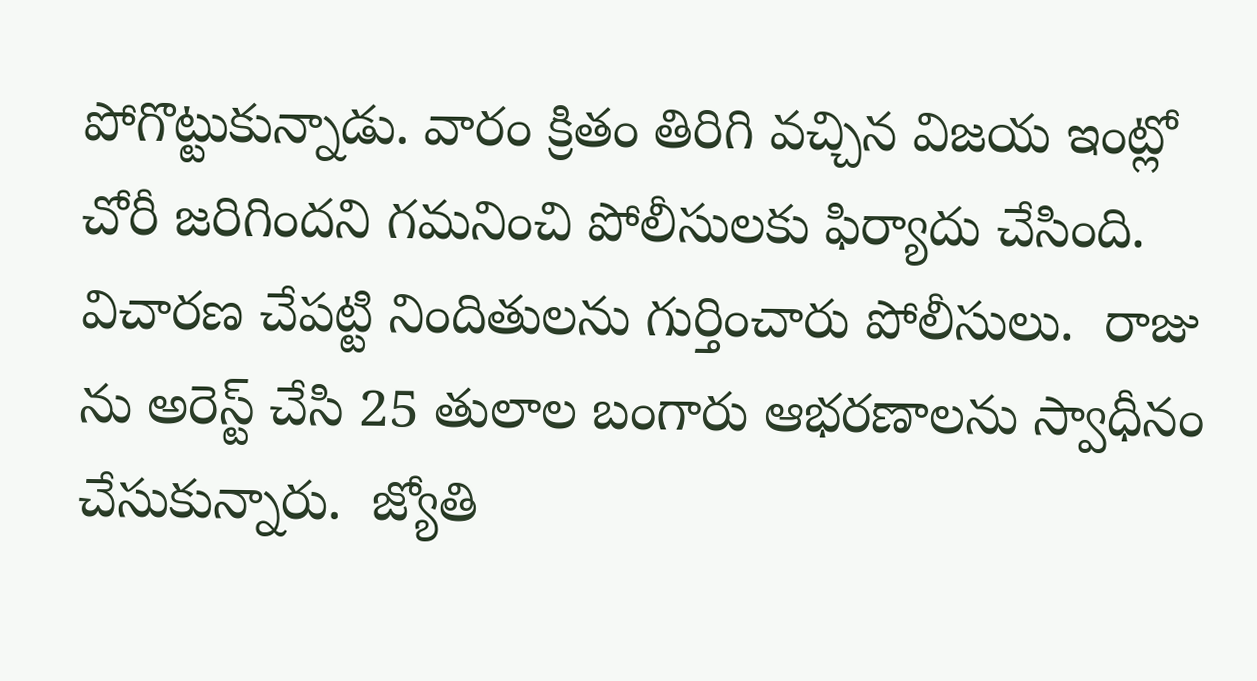పోగొట్టుకున్నాడు. వారం క్రితం తిరిగి వచ్చిన విజయ ఇంట్లో చోరీ జరిగిందని గమనించి పోలీసులకు ఫిర్యాదు చేసింది. విచారణ చేపట్టి నిందితులను గుర్తించారు పోలీసులు.  రాజు ను అరెస్ట్ చేసి 25 తులాల బంగారు ఆభరణాలను స్వాధీనం చేసుకున్నారు.  జ్యోతి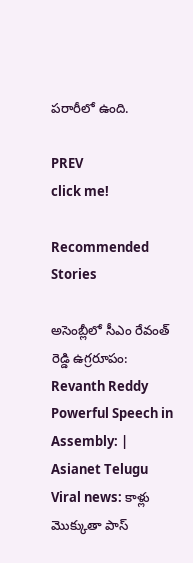పరారీలో ఉంది.

PREV
click me!

Recommended Stories

అసెంబ్లీలో సీఎం రేవంత్ రెడ్డి ఉగ్రరూపం: Revanth Reddy Powerful Speech in Assembly: | Asianet Telugu
Viral news: కాళ్లు మొక్కుతా పాస్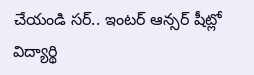చేయండి సర్.. ఇంటర్ ఆన్సర్ షీట్లో విద్యార్థి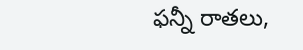ఫన్నీ రాతలు,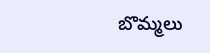బొమ్మలు